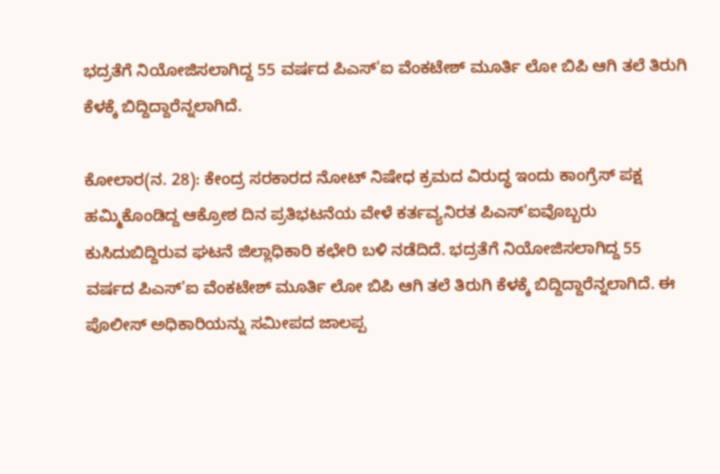ಭದ್ರತೆಗೆ ನಿಯೋಜಿಸಲಾಗಿದ್ದ 55 ವರ್ಷದ ಪಿಎಸ್'ಐ ವೆಂಕಟೇಶ್ ಮೂರ್ತಿ ಲೋ ಬಿಪಿ ಆಗಿ ತಲೆ ತಿರುಗಿ ಕೆಳಕ್ಕೆ ಬಿದ್ದಿದ್ದಾರೆನ್ನಲಾಗಿದೆ.

ಕೋಲಾರ(ನ. 28): ಕೇಂದ್ರ ಸರಕಾರದ ನೋಟ್ ನಿಷೇಧ ಕ್ರಮದ ವಿರುದ್ಧ ಇಂದು ಕಾಂಗ್ರೆಸ್ ಪಕ್ಷ ಹಮ್ಮಿಕೊಂಡಿದ್ದ ಆಕ್ರೋಶ ದಿನ ಪ್ರತಿಭಟನೆಯ ವೇಳೆ ಕರ್ತವ್ಯನಿರತ ಪಿಎಸ್'ಐವೊಬ್ಬರು ಕುಸಿದುಬಿದ್ದಿರುವ ಘಟನೆ ಜಿಲ್ಲಾಧಿಕಾರಿ ಕಛೇರಿ ಬಳಿ ನಡೆದಿದೆ. ಭದ್ರತೆಗೆ ನಿಯೋಜಿಸಲಾಗಿದ್ದ 55 ವರ್ಷದ ಪಿಎಸ್'ಐ ವೆಂಕಟೇಶ್ ಮೂರ್ತಿ ಲೋ ಬಿಪಿ ಆಗಿ ತಲೆ ತಿರುಗಿ ಕೆಳಕ್ಕೆ ಬಿದ್ದಿದ್ದಾರೆನ್ನಲಾಗಿದೆ. ಈ ಪೊಲೀಸ್ ಅಧಿಕಾರಿಯನ್ನು ಸಮೀಪದ ಜಾಲಪ್ಪ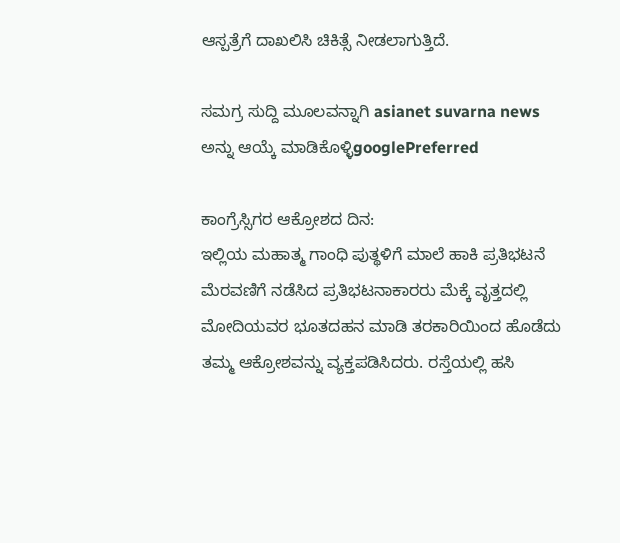ಆಸ್ಪತ್ರೆಗೆ ದಾಖಲಿಸಿ ಚಿಕಿತ್ಸೆ ನೀಡಲಾಗುತ್ತಿದೆ.

ಸಮಗ್ರ ಸುದ್ದಿ ಮೂಲವನ್ನಾಗಿ asianet suvarna news ಅನ್ನು ಆಯ್ಕೆ ಮಾಡಿಕೊಳ್ಳಿgooglePreferred

ಕಾಂಗ್ರೆಸ್ಸಿಗರ ಆಕ್ರೋಶದ ದಿನ:
ಇಲ್ಲಿಯ ಮಹಾತ್ಮ ಗಾಂಧಿ ಪುತ್ಥಳಿಗೆ ಮಾಲೆ ಹಾಕಿ ಪ್ರತಿಭಟನೆ ಮೆರವಣಿಗೆ ನಡೆಸಿದ ಪ್ರತಿಭಟನಾಕಾರರು ಮೆಕ್ಕೆ ವೃತ್ತದಲ್ಲಿ ಮೋದಿಯವರ ಭೂತದಹನ ಮಾಡಿ ತರಕಾರಿಯಿಂದ ಹೊಡೆದು ತಮ್ಮ ಆಕ್ರೋಶವನ್ನು ವ್ಯಕ್ತಪಡಿಸಿದರು. ರಸ್ತೆಯಲ್ಲಿ ಹಸಿ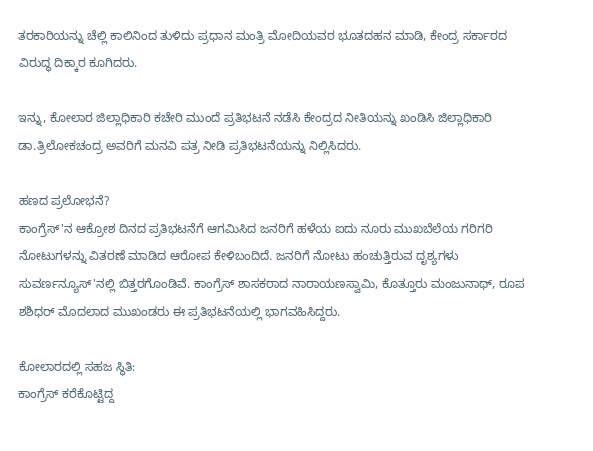ತರಕಾರಿಯನ್ನು ಚೆಲ್ಲಿ ಕಾಲಿನಿಂದ ತುಳಿದು ಪ್ರಧಾನ ಮಂತ್ರಿ ಮೋದಿಯವರ ಭೂತದಹನ ಮಾಡಿ, ಕೇಂದ್ರ ಸರ್ಕಾರದ ವಿರುದ್ಧ ದಿಕ್ಕಾರ ಕೂಗಿದರು.

ಇನ್ನು, ಕೋಲಾರ ಜಿಲ್ಲಾಧಿಕಾರಿ ಕಚೇರಿ ಮುಂದೆ ಪ್ರತಿಭಟನೆ ನಡೆಸಿ ಕೇಂದ್ರದ ನೀತಿಯನ್ನು ಖಂಡಿಸಿ ಜಿಲ್ಲಾಧಿಕಾರಿ ಡಾ.ತ್ರಿಲೋಕಚಂದ್ರ ಅವರಿಗೆ ಮನವಿ ಪತ್ರ ನೀಡಿ ಪ್ರತಿಭಟನೆಯನ್ನು ನಿಲ್ಲಿಸಿದರು.

ಹಣದ ಪ್ರಲೋಭನೆ?
ಕಾಂಗ್ರೆಸ್'ನ ಆಕ್ರೋಶ ದಿನದ ಪ್ರತಿಭಟನೆಗೆ ಆಗಮಿಸಿದ ಜನರಿಗೆ ಹಳೆಯ ಐದು ನೂರು ಮುಖಬೆಲೆಯ ಗರಿಗರಿ ನೋಟುಗಳನ್ನು ವಿತರಣೆ ಮಾಡಿದ ಆರೋಪ ಕೇಳಿಬಂದಿದೆ. ಜನರಿಗೆ ನೋಟು ಹಂಚುತ್ತಿರುವ ದೃಶ್ಯಗಳು ಸುವರ್ಣನ್ಯೂಸ್'ನಲ್ಲಿ ಬಿತ್ತರಗೊಂಡಿವೆ. ಕಾಂಗ್ರೆಸ್ ಶಾಸಕರಾದ ನಾರಾಯಣಸ್ವಾಮಿ, ಕೊತ್ತೂರು ಮಂಜುನಾಥ್, ರೂಪ ಶಶಿಧರ್ ಮೊದಲಾದ ಮುಖಂಡರು ಈ ಪ್ರತಿಭಟನೆಯಲ್ಲಿ ಭಾಗವಹಿಸಿದ್ದರು.

ಕೋಲಾರದಲ್ಲಿ ಸಹಜ ಸ್ಥಿತಿ:
ಕಾಂಗ್ರೆಸ್ ಕರೆಕೊಟ್ಟಿದ್ದ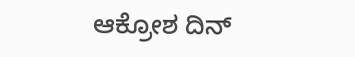ಆಕ್ರೋಶ ದಿನ್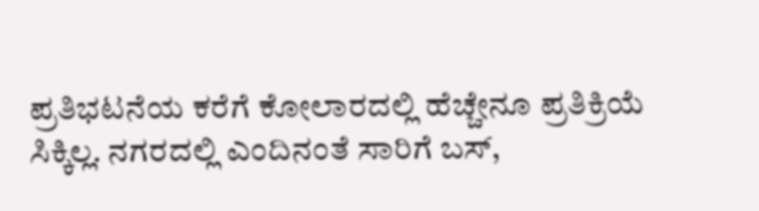ಪ್ರತಿಭಟನೆಯ ಕರೆಗೆ ಕೋಲಾರದಲ್ಲಿ ಹೆಚ್ಚೇನೂ ಪ್ರತಿಕ್ರಿಯೆ ಸಿಕ್ಕಿಲ್ಲ. ನಗರದಲ್ಲಿ ಎಂದಿನಂತೆ ಸಾರಿಗೆ ಬಸ್,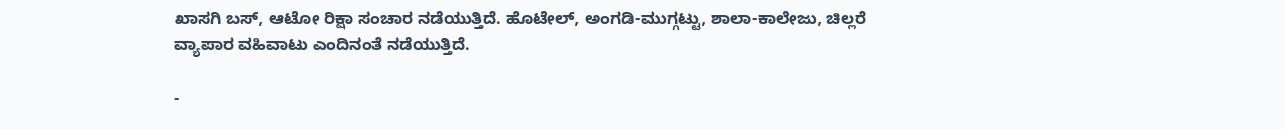ಖಾಸಗಿ ಬಸ್, ಆಟೋ ರಿಕ್ಷಾ ಸಂಚಾರ ನಡೆಯುತ್ತಿದೆ. ಹೊಟೇಲ್, ಅಂಗಡಿ-ಮುಗ್ಗಟ್ಟು, ಶಾಲಾ-ಕಾಲೇಜು, ಚಿಲ್ಲರೆ ವ್ಯಾಪಾರ ವಹಿವಾಟು ಎಂದಿನಂತೆ ನಡೆಯುತ್ತಿದೆ.

-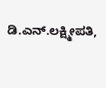ಡಿ.ಎನ್.ಲಕ್ಷ್ಮೀಪತಿ,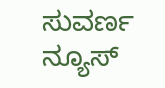ಸುವರ್ಣ ನ್ಯೂಸ್